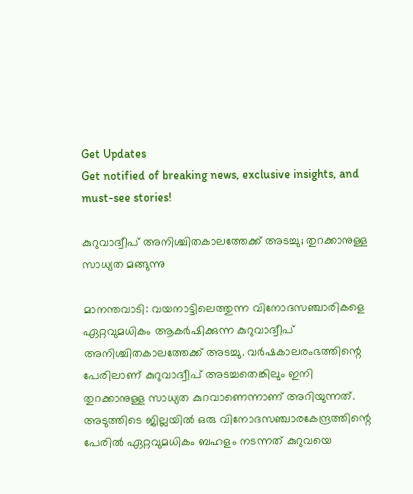Get Updates
Get notified of breaking news, exclusive insights, and must-see stories!

കുറുവാദ്വീപ് അനിശ്ചിതകാലത്തേക്ക് അടച്ചു; തുറക്കാനുള്ള സാധ്യത മങ്ങുന്നു

മാനന്തവാടി: വയനാട്ടിലെത്തുന്ന വിനോദസഞ്ചാരികളെ ഏറ്റവുമധികം ആകര്‍ഷിക്കുന്ന കുറുവാദ്വീപ് അനിശ്ചിതകാലത്തേക്ക് അടച്ചു. വര്‍ഷകാലരംഭത്തിന്റെ പേരിലാണ് കുറുവാദ്വീപ് അടച്ചതെങ്കിലും ഇനി തുറക്കാനുള്ള സാധ്യത കുറവാണെന്നാണ് അറിയുന്നത്. അടുത്തിടെ ജില്ലയില്‍ ഒരു വിനോദസഞ്ചാരകേന്ദ്രത്തിന്റെ പേരില്‍ ഏറ്റവുമധികം ബഹളം നടന്നത് കുറുവയെ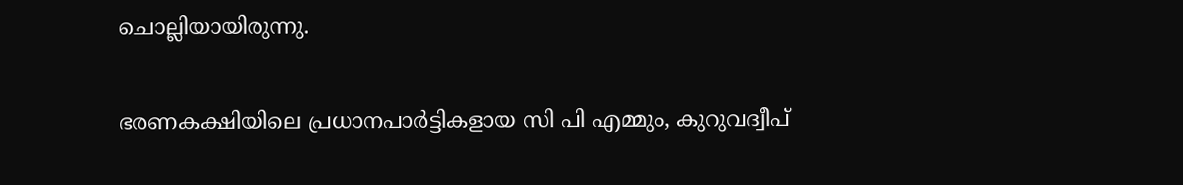ചൊല്ലിയായിരുന്നു.

ഭരണകക്ഷിയിലെ പ്രധാനപാര്‍ട്ടികളായ സി പി എമ്മും, കുറുവദ്വീപ്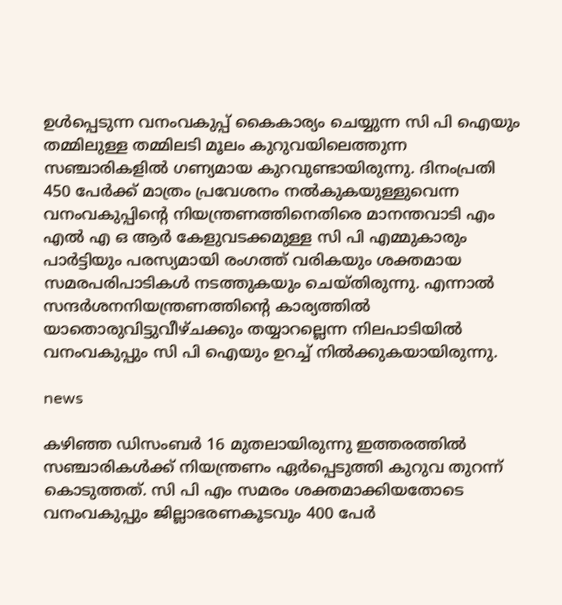ഉള്‍പ്പെടുന്ന വനംവകുപ്പ് കൈകാര്യം ചെയ്യുന്ന സി പി ഐയും തമ്മിലുള്ള തമ്മിലടി മൂലം കുറുവയിലെത്തുന്ന സഞ്ചാരികളില്‍ ഗണ്യമായ കുറവുണ്ടായിരുന്നു. ദിനംപ്രതി 450 പേര്‍ക്ക് മാത്രം പ്രവേശനം നല്‍കുകയുള്ളുവെന്ന വനംവകുപ്പിന്റെ നിയന്ത്രണത്തിനെതിരെ മാനന്തവാടി എം എല്‍ എ ഒ ആര്‍ കേളുവടക്കമുള്ള സി പി എമ്മുകാരും പാര്‍ട്ടിയും പരസ്യമായി രംഗത്ത് വരികയും ശക്തമായ സമരപരിപാടികള്‍ നടത്തുകയും ചെയ്തിരുന്നു. എന്നാല്‍ സന്ദര്‍ശനനിയന്ത്രണത്തിന്റെ കാര്യത്തില്‍ യാതൊരുവിട്ടുവീഴ്ചക്കും തയ്യാറല്ലെന്ന നിലപാടിയില്‍ വനംവകുപ്പും സി പി ഐയും ഉറച്ച് നില്‍ക്കുകയായിരുന്നു.

news

കഴിഞ്ഞ ഡിസംബര്‍ 16 മുതലായിരുന്നു ഇത്തരത്തില്‍ സഞ്ചാരികള്‍ക്ക് നിയന്ത്രണം ഏര്‍പ്പെടുത്തി കുറുവ തുറന്ന് കൊടുത്തത്. സി പി എം സമരം ശക്തമാക്കിയതോടെ വനംവകുപ്പും ജില്ലാഭരണകൂടവും 400 പേര്‍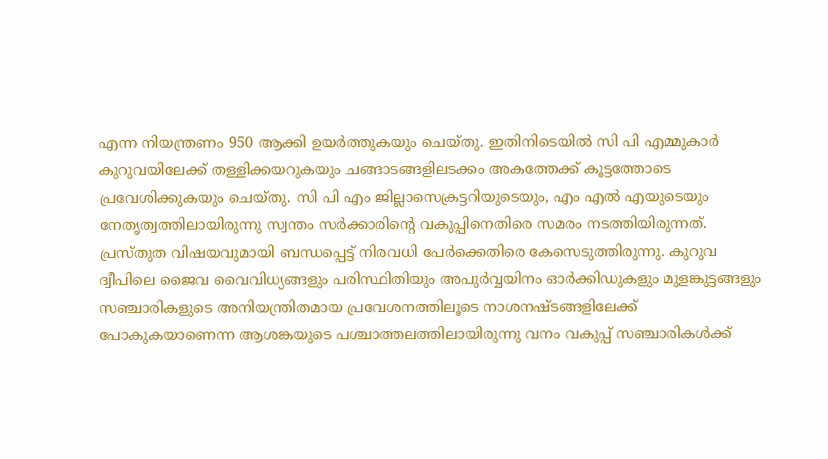എന്ന നിയന്ത്രണം 950 ആക്കി ഉയര്‍ത്തുകയും ചെയ്തു. ഇതിനിടെയില്‍ സി പി എമ്മുകാര്‍ കുറുവയിലേക്ക് തള്ളിക്കയറുകയും ചങ്ങാടങ്ങളിലടക്കം അകത്തേക്ക് കൂട്ടത്തോടെ പ്രവേശിക്കുകയും ചെയ്തു. സി പി എം ജില്ലാസെക്രട്ടറിയുടെയും, എം എല്‍ എയുടെയും നേതൃത്വത്തിലായിരുന്നു സ്വന്തം സര്‍ക്കാരിന്റെ വകുപ്പിനെതിരെ സമരം നടത്തിയിരുന്നത്. പ്രസ്തുത വിഷയവുമായി ബന്ധപ്പെട്ട് നിരവധി പേര്‍ക്കെതിരെ കേസെടുത്തിരുന്നു. കുറുവ ദ്വീപിലെ ജൈവ വൈവിധ്യങ്ങളും പരിസ്ഥിതിയും അപുര്‍വ്വയിനം ഓര്‍ക്കിഡുകളും മുളങ്കുട്ടങ്ങളും സഞ്ചാരികളുടെ അനിയന്ത്രിതമായ പ്രവേശനത്തിലൂടെ നാശനഷ്ടങ്ങളിലേക്ക് പോകുകയാണെന്ന ആശങ്കയുടെ പശ്ചാത്തലത്തിലായിരുന്നു വനം വകുപ്പ് സഞ്ചാരികള്‍ക്ക്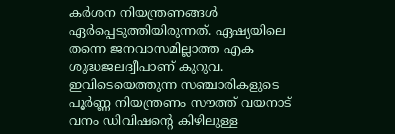കര്‍ശന നിയന്ത്രണങ്ങള്‍ ഏര്‍പ്പെടുത്തിയിരുന്നത്. ഏഷ്യയിലെ തന്നെ ജനവാസമില്ലാത്ത എക ശുദ്ധജലദ്വീപാണ് കുറുവ. ഇവിടെയെത്തുന്ന സഞ്ചാരികളുടെ പൂര്‍ണ്ണ നിയന്ത്രണം സൗത്ത് വയനാട് വനം ഡിവിഷന്റെ കിഴിലുള്ള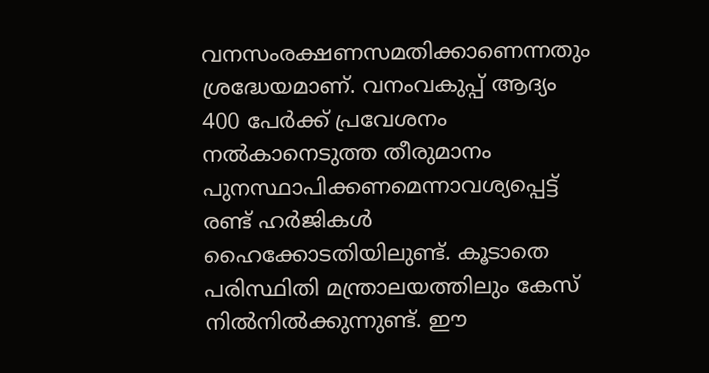വനസംരക്ഷണസമതിക്കാണെന്നതും ശ്രദ്ധേയമാണ്. വനംവകുപ്പ് ആദ്യം 400 പേര്‍ക്ക് പ്രവേശനം നല്‍കാനെടുത്ത തീരുമാനം പുനസ്ഥാപിക്കണമെന്നാവശ്യപ്പെട്ട് രണ്ട് ഹര്‍ജികള്‍ ഹൈക്കോടതിയിലുണ്ട്. കൂടാതെ പരിസ്ഥിതി മന്ത്രാലയത്തിലും കേസ് നില്‍നില്‍ക്കുന്നുണ്ട്. ഈ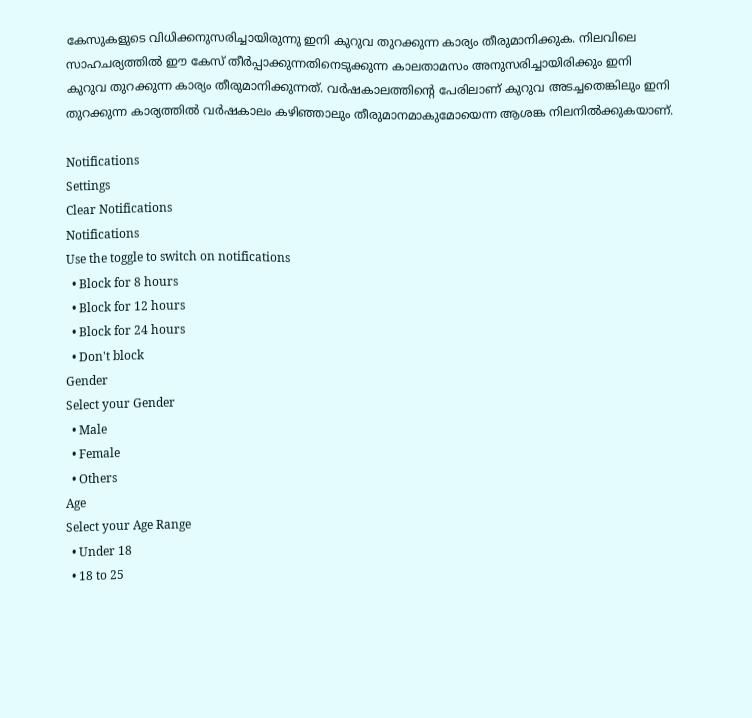കേസുകളുടെ വിധിക്കനുസരിച്ചായിരുന്നു ഇനി കുറുവ തുറക്കുന്ന കാര്യം തീരുമാനിക്കുക. നിലവിലെ സാഹചര്യത്തില്‍ ഈ കേസ് തീര്‍പ്പാക്കുന്നതിനെടുക്കുന്ന കാലതാമസം അനുസരിച്ചായിരിക്കും ഇനി കുറുവ തുറക്കുന്ന കാര്യം തീരുമാനിക്കുന്നത്. വര്‍ഷകാലത്തിന്റെ പേരിലാണ് കുറുവ അടച്ചതെങ്കിലും ഇനി തുറക്കുന്ന കാര്യത്തില്‍ വര്‍ഷകാലം കഴിഞ്ഞാലും തീരുമാനമാകുമോയെന്ന ആശങ്ക നിലനില്‍ക്കുകയാണ്.

Notifications
Settings
Clear Notifications
Notifications
Use the toggle to switch on notifications
  • Block for 8 hours
  • Block for 12 hours
  • Block for 24 hours
  • Don't block
Gender
Select your Gender
  • Male
  • Female
  • Others
Age
Select your Age Range
  • Under 18
  • 18 to 25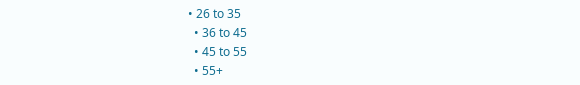• 26 to 35
  • 36 to 45
  • 45 to 55
  • 55+